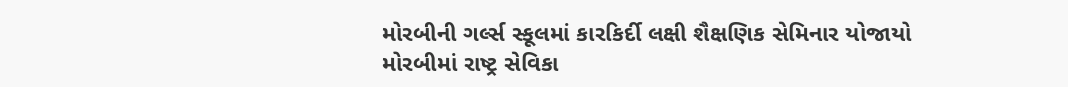મોરબીની ગર્લ્સ સ્કૂલમાં કારકિર્દી લક્ષી શૈક્ષણિક સેમિનાર યોજાયો
મોરબીમાં રાષ્ટ્ર સેવિકા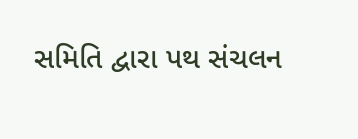સમિતિ દ્વારા પથ સંચલન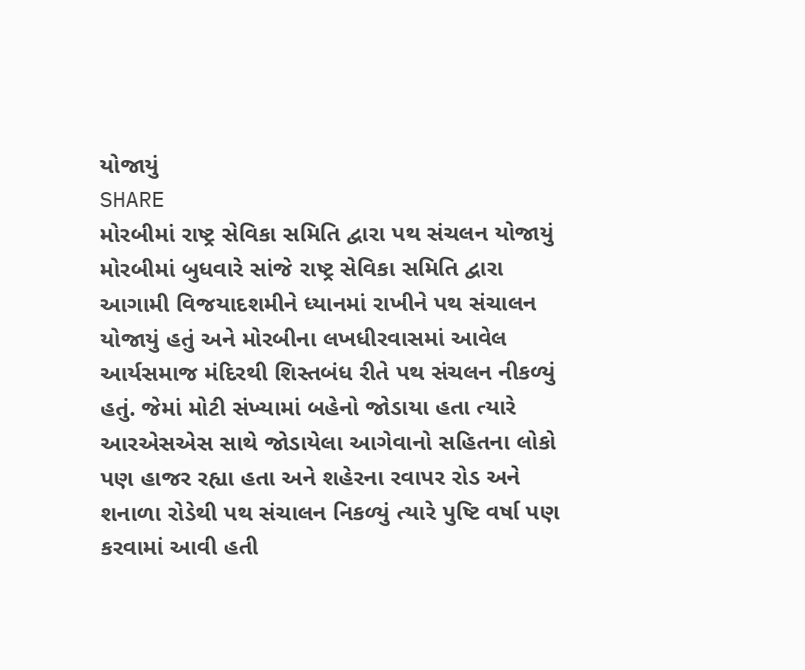યોજાયું
SHARE
મોરબીમાં રાષ્ટ્ર સેવિકા સમિતિ દ્વારા પથ સંચલન યોજાયું
મોરબીમાં બુધવારે સાંજે રાષ્ટ્ર સેવિકા સમિતિ દ્વારા આગામી વિજયાદશમીને ધ્યાનમાં રાખીને પથ સંચાલન યોજાયું હતું અને મોરબીના લખધીરવાસમાં આવેલ આર્યસમાજ મંદિરથી શિસ્તબંધ રીતે પથ સંચલન નીકળ્યું હતું. જેમાં મોટી સંખ્યામાં બહેનો જોડાયા હતા ત્યારે આરએસએસ સાથે જોડાયેલા આગેવાનો સહિતના લોકો પણ હાજર રહ્યા હતા અને શહેરના રવાપર રોડ અને શનાળા રોડેથી પથ સંચાલન નિકળ્યું ત્યારે પુષ્ટિ વર્ષા પણ કરવામાં આવી હતી